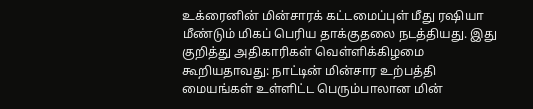உக்ரைனின் மின்சாரக் கட்டமைப்புள் மீது ரஷியா மீண்டும் மிகப் பெரிய தாக்குதலை நடத்தியது. இது குறித்து அதிகாரிகள் வெள்ளிக்கிழமை கூறியதாவது: நாட்டின் மின்சார உற்பத்தி மையங்கள் உள்ளிட்ட பெரும்பாலான மின்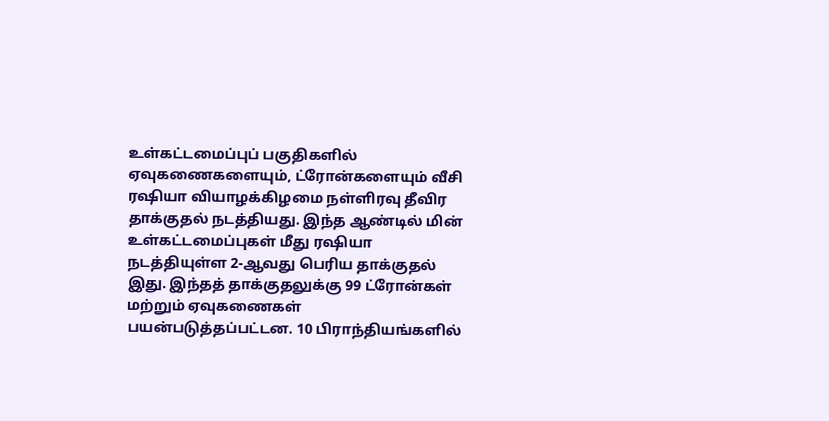உள்கட்டமைப்புப் பகுதிகளில் ஏவுகணைகளையும், ட்ரோன்களையும் வீசி ரஷியா வியாழக்கிழமை நள்ளிரவு தீவிர தாக்குதல் நடத்தியது. இந்த ஆண்டில் மின் உள்கட்டமைப்புகள் மீது ரஷியா நடத்தியுள்ள 2-ஆவது பெரிய தாக்குதல் இது. இந்தத் தாக்குதலுக்கு 99 ட்ரோன்கள் மற்றும் ஏவுகணைகள் பயன்படுத்தப்பட்டன. 10 பிராந்தியங்களில்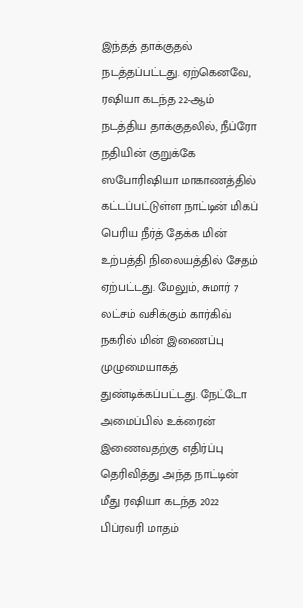இந்தத் தாக்குதல் நடத்தப்பட்டது. ஏற்கெனவே, ரஷியா கடந்த 22-ஆம் நடத்திய தாக்குதலில், நீப்ரோ நதியின் குறுக்கே ஸபோரிஷியா மாகாணத்தில் கட்டப்பட்டுள்ள நாட்டின் மிகப் பெரிய நீர்த் தேக்க மின் உற்பத்தி நிலையத்தில் சேதம் ஏற்பட்டது. மேலும், சுமார் 7 லட்சம் வசிக்கும் கார்கிவ் நகரில் மின் இணைப்பு முழுமையாகத் துண்டிக்கப்பட்டது. நேட்டோ அமைப்பில் உக்ரைன் இணைவதற்கு எதிர்ப்பு தெரிவித்து அந்த நாட்டின் மீது ரஷியா கடந்த 2022 பிப்ரவரி மாதம்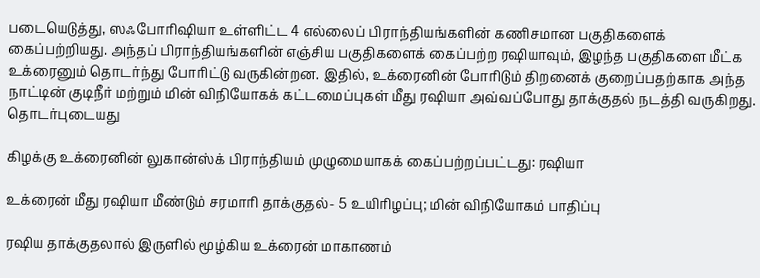படையெடுத்து, ஸஃபோரிஷியா உள்ளிட்ட 4 எல்லைப் பிராந்தியங்களின் கணிசமான பகுதிகளைக் கைப்பற்றியது. அந்தப் பிராந்தியங்களின் எஞ்சிய பகுதிகளைக் கைப்பற்ற ரஷியாவும், இழந்த பகுதிகளை மீட்க உக்ரைனும் தொடர்ந்து போரிட்டு வருகின்றன. இதில், உக்ரைனின் போரிடும் திறனைக் குறைப்பதற்காக அந்த நாட்டின் குடிநீர் மற்றும் மின் விநியோகக் கட்டமைப்புகள் மீது ரஷியா அவ்வப்போது தாக்குதல் நடத்தி வருகிறது.
தொடர்புடையது

கிழக்கு உக்ரைனின் லுகான்ஸ்க் பிராந்தியம் முழுமையாகக் கைப்பற்றப்பட்டது: ரஷியா

உக்ரைன் மீது ரஷியா மீண்டும் சரமாரி தாக்குதல்- 5 உயிரிழப்பு; மின் விநியோகம் பாதிப்பு

ரஷிய தாக்குதலால் இருளில் மூழ்கிய உக்ரைன் மாகாணம்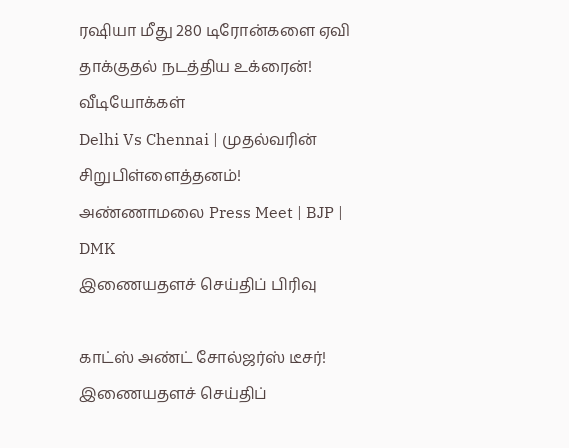ரஷியா மீது 280 டிரோன்களை ஏவி தாக்குதல் நடத்திய உக்ரைன்!
வீடியோக்கள்
Delhi Vs Chennai | முதல்வரின் சிறுபிள்ளைத்தனம்! அண்ணாமலை Press Meet | BJP | DMK
இணையதளச் செய்திப் பிரிவு

காட்ஸ் அண்ட் சோல்ஜர்ஸ் டீசர்!
இணையதளச் செய்திப்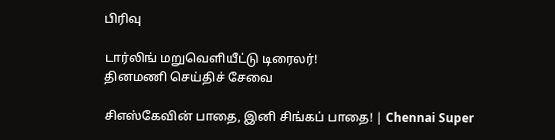பிரிவு

டார்லிங் மறுவெளியீட்டு டிரைலர்!
தினமணி செய்திச் சேவை

சிஎஸ்கேவின் பாதை, இனி சிங்கப் பாதை! | Chennai Super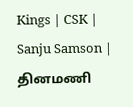Kings | CSK | Sanju Samson |
தினமணி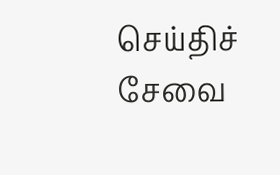செய்திச் சேவை